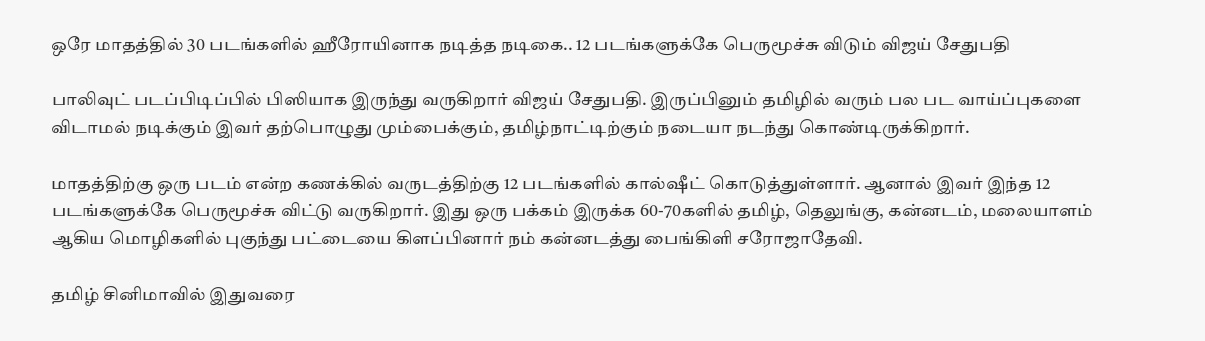ஒரே மாதத்தில் 30 படங்களில் ஹீரோயினாக நடித்த நடிகை.. 12 படங்களுக்கே பெருமூச்சு விடும் விஜய் சேதுபதி

பாலிவுட் படப்பிடிப்பில் பிஸியாக இருந்து வருகிறார் விஜய் சேதுபதி. இருப்பினும் தமிழில் வரும் பல பட வாய்ப்புகளை விடாமல் நடிக்கும் இவர் தற்பொழுது மும்பைக்கும், தமிழ்நாட்டிற்கும் நடையா நடந்து கொண்டிருக்கிறார்.

மாதத்திற்கு ஒரு படம் என்ற கணக்கில் வருடத்திற்கு 12 படங்களில் கால்ஷீட் கொடுத்துள்ளார். ஆனால் இவர் இந்த 12 படங்களுக்கே பெருமூச்சு விட்டு வருகிறார். இது ஒரு பக்கம் இருக்க 60-70களில் தமிழ், தெலுங்கு, கன்னடம், மலையாளம் ஆகிய மொழிகளில் புகுந்து பட்டையை கிளப்பினார் நம் கன்னடத்து பைங்கிளி சரோஜாதேவி.

தமிழ் சினிமாவில் இதுவரை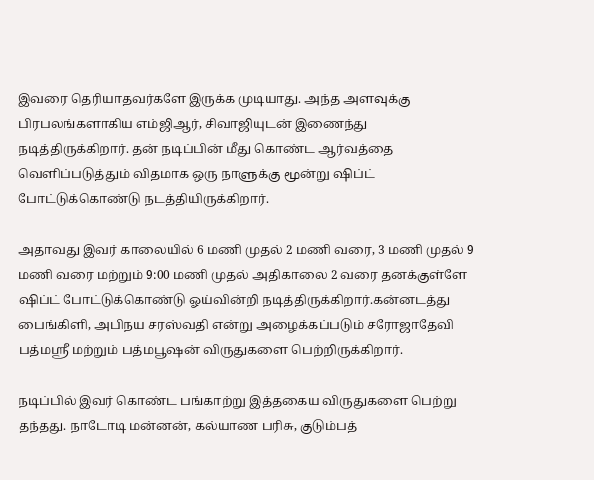இவரை தெரியாதவர்களே இருக்க முடியாது. அந்த அளவுக்கு பிரபலங்களாகிய எம்ஜிஆர், சிவாஜியுடன் இணைந்து நடித்திருக்கிறார். தன் நடிப்பின் மீது கொண்ட ஆர்வத்தை வெளிப்படுத்தும் விதமாக ஒரு நாளுக்கு மூன்று ஷிப்ட் போட்டுக்கொண்டு நடத்தியிருக்கிறார்.

அதாவது இவர் காலையில் 6 மணி முதல் 2 மணி வரை, 3 மணி முதல் 9 மணி வரை மற்றும் 9:00 மணி முதல் அதிகாலை 2 வரை தனக்குள்ளே ஷிப்ட் போட்டுக்கொண்டு ஓய்வின்றி நடித்திருக்கிறார்.கன்னடத்து பைங்கிளி, அபிநய சரஸ்வதி என்று அழைக்கப்படும் சரோஜாதேவி பத்மஸ்ரீ மற்றும் பத்மபூஷன் விருதுகளை பெற்றிருக்கிறார்.

நடிப்பில் இவர் கொண்ட பங்காற்று இத்தகைய விருதுகளை பெற்று தந்தது. நாடோடி மன்னன், கல்யாண பரிசு, குடும்பத்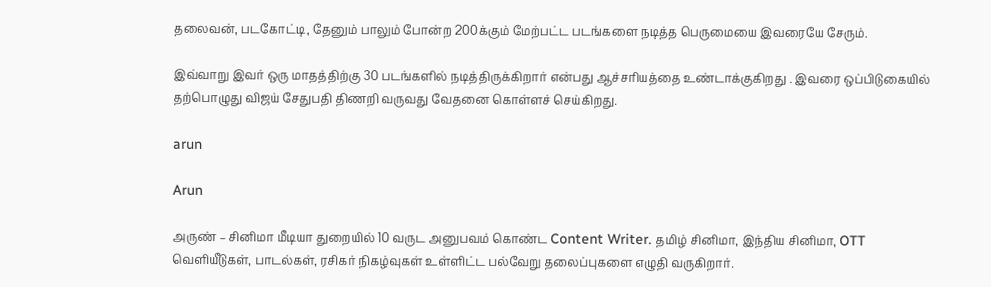தலைவன், படகோட்டி, தேனும் பாலும் போன்ற 200க்கும் மேற்பட்ட படங்களை நடித்த பெருமையை இவரையே சேரும்.

இவ்வாறு இவர் ஒரு மாதத்திற்கு 30 படங்களில் நடித்திருக்கிறார் என்பது ஆச்சரியத்தை உண்டாக்குகிறது . இவரை ஒப்பிடுகையில் தற்பொழுது விஜய் சேதுபதி திணறி வருவது வேதனை கொள்ளச் செய்கிறது.

arun

Arun

அருண் – சினிமா மீடியா துறையில் 10 வருட அனுபவம் கொண்ட Content Writer. தமிழ் சினிமா, இந்திய சினிமா, OTT வெளியீடுகள், பாடல்கள், ரசிகர் நிகழ்வுகள் உள்ளிட்ட பல்வேறு தலைப்புகளை எழுதி வருகிறார்.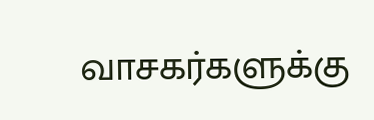வாசகர்களுக்கு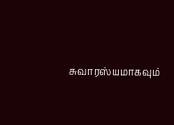சுவாரஸ்யமாகவும்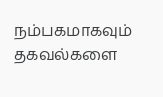நம்பகமாகவும் தகவல்களை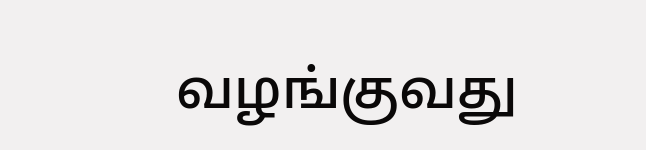வழங்குவது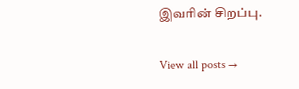இவரின் சிறப்பு.

View all posts →